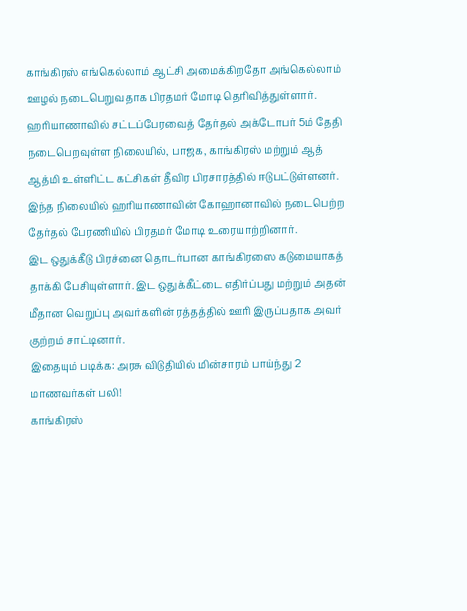காங்கிரஸ் எங்கெல்லாம் ஆட்சி அமைக்கிறதோ அங்கெல்லாம் ஊழல் நடைபெறுவதாக பிரதமர் மோடி தெரிவித்துள்ளார்.
ஹரியாணாவில் சட்டப்பேரவைத் தேர்தல் அக்டோபர் 5ம் தேதி நடைபெறவுள்ள நிலையில், பாஜக, காங்கிரஸ் மற்றும் ஆத் ஆத்மி உள்ளிட்ட கட்சிகள் தீவிர பிரசாரத்தில் ஈடுபட்டுள்ளனர்.
இந்த நிலையில் ஹரியாணாவின் கோஹானாவில் நடைபெற்ற தேர்தல் பேரணியில் பிரதமர் மோடி உரையாற்றினார்.
இட ஒதுக்கீடு பிரச்னை தொடர்பான காங்கிரஸை கடுமையாகத் தாக்கி பேசியுள்ளார். இட ஒதுக்கீட்டை எதிர்ப்பது மற்றும் அதன் மீதான வெறுப்பு அவர்களின் ரத்தத்தில் ஊரி இருப்பதாக அவர் குற்றம் சாட்டினார்.
இதையும் படிக்க: அரசு விடுதியில் மின்சாரம் பாய்ந்து 2 மாணவர்கள் பலி!
காங்கிரஸ்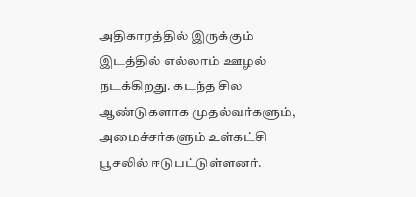அதிகாரத்தில் இருக்கும் இடத்தில் எல்லாம் ஊழல் நடக்கிறது. கடந்த சில ஆண்டுகளாக முதல்வர்களும், அமைச்சர்களும் உள்கட்சி பூசலில் ஈடுபட்டுள்ளனர்.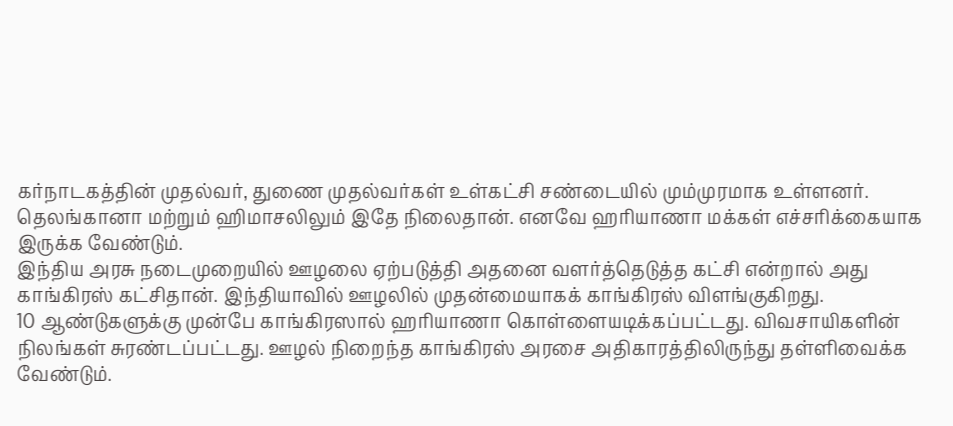கர்நாடகத்தின் முதல்வர், துணை முதல்வர்கள் உள்கட்சி சண்டையில் மும்முரமாக உள்ளனர். தெலங்கானா மற்றும் ஹிமாசலிலும் இதே நிலைதான். எனவே ஹரியாணா மக்கள் எச்சரிக்கையாக இருக்க வேண்டும்.
இந்திய அரசு நடைமுறையில் ஊழலை ஏற்படுத்தி அதனை வளர்த்தெடுத்த கட்சி என்றால் அது காங்கிரஸ் கட்சிதான். இந்தியாவில் ஊழலில் முதன்மையாகக் காங்கிரஸ் விளங்குகிறது.
10 ஆண்டுகளுக்கு முன்பே காங்கிரஸால் ஹரியாணா கொள்ளையடிக்கப்பட்டது. விவசாயிகளின் நிலங்கள் சுரண்டப்பட்டது. ஊழல் நிறைந்த காங்கிரஸ் அரசை அதிகாரத்திலிருந்து தள்ளிவைக்க வேண்டும்.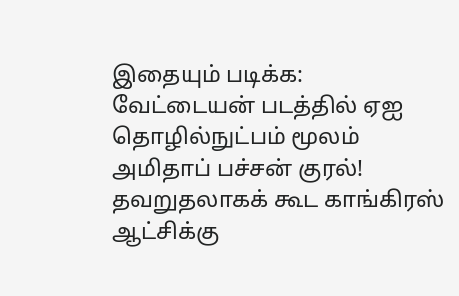இதையும் படிக்க: வேட்டையன் படத்தில் ஏஐ தொழில்நுட்பம் மூலம் அமிதாப் பச்சன் குரல்!
தவறுதலாகக் கூட காங்கிரஸ் ஆட்சிக்கு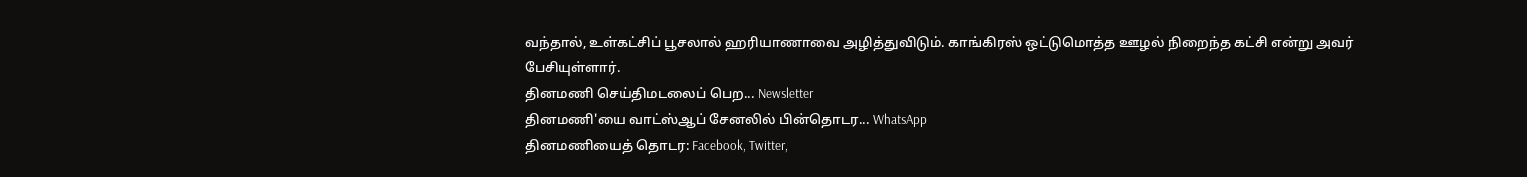வந்தால், உள்கட்சிப் பூசலால் ஹரியாணாவை அழித்துவிடும். காங்கிரஸ் ஒட்டுமொத்த ஊழல் நிறைந்த கட்சி என்று அவர் பேசியுள்ளார்.
தினமணி செய்திமடலைப் பெற... Newsletter
தினமணி'யை வாட்ஸ்ஆப் சேனலில் பின்தொடர... WhatsApp
தினமணியைத் தொடர: Facebook, Twitter,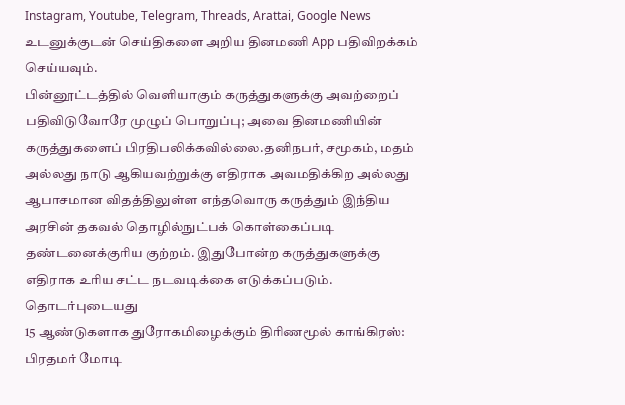Instagram, Youtube, Telegram, Threads, Arattai, Google News
உடனுக்குடன் செய்திகளை அறிய தினமணி App பதிவிறக்கம் செய்யவும்.
பின்னூட்டத்தில் வெளியாகும் கருத்துகளுக்கு அவற்றைப் பதிவிடுவோரே முழுப் பொறுப்பு; அவை தினமணியின் கருத்துகளைப் பிரதிபலிக்கவில்லை.தனிநபர், சமூகம், மதம் அல்லது நாடு ஆகியவற்றுக்கு எதிராக அவமதிக்கிற அல்லது ஆபாசமான விதத்திலுள்ள எந்தவொரு கருத்தும் இந்திய அரசின் தகவல் தொழில்நுட்பக் கொள்கைப்படி தண்டனைக்குரிய குற்றம். இதுபோன்ற கருத்துகளுக்கு எதிராக உரிய சட்ட நடவடிக்கை எடுக்கப்படும்.
தொடர்புடையது
15 ஆண்டுகளாக துரோகமிழைக்கும் திரிணமூல் காங்கிரஸ்: பிரதமர் மோடி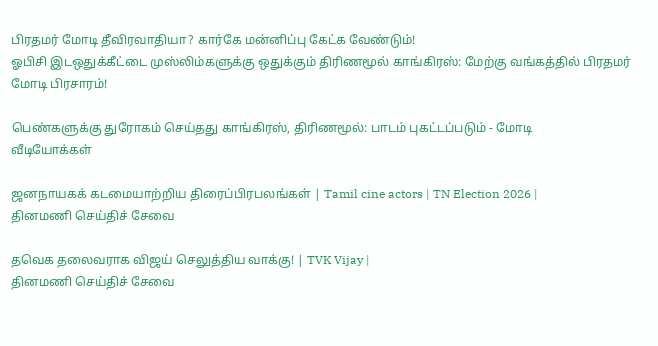பிரதமர் மோடி தீவிரவாதியா? கார்கே மன்னிப்பு கேட்க வேண்டும்!
ஓபிசி இடஒதுக்கீட்டை முஸ்லிம்களுக்கு ஒதுக்கும் திரிணமூல் காங்கிரஸ்: மேற்கு வங்கத்தில் பிரதமர் மோடி பிரசாரம்!

பெண்களுக்கு துரோகம் செய்தது காங்கிரஸ், திரிணமூல்: பாடம் புகட்டப்படும் - மோடி
வீடியோக்கள்

ஜனநாயகக் கடமையாற்றிய திரைப்பிரபலங்கள் | Tamil cine actors | TN Election 2026 |
தினமணி செய்திச் சேவை

தவெக தலைவராக விஜய் செலுத்திய வாக்கு! | TVK Vijay |
தினமணி செய்திச் சேவை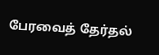பேரவைத் தேர்தல்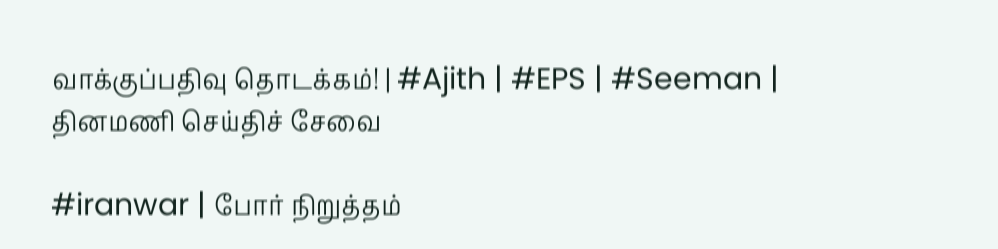வாக்குப்பதிவு தொடக்கம்! | #Ajith | #EPS | #Seeman |
தினமணி செய்திச் சேவை

#iranwar | போர் நிறுத்தம்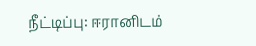நீட்டிப்பு: ஈரானிடம்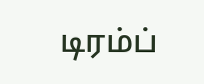டிரம்ப்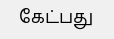கேட்பது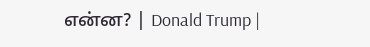என்ன? | Donald Trump |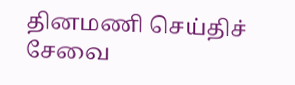தினமணி செய்திச் சேவை